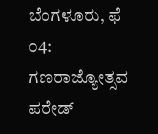ಬೆಂಗಳೂರು, ಫೆ ೦4: ಗಣರಾಜ್ಯೋತ್ಸವ ಪರೇಡ್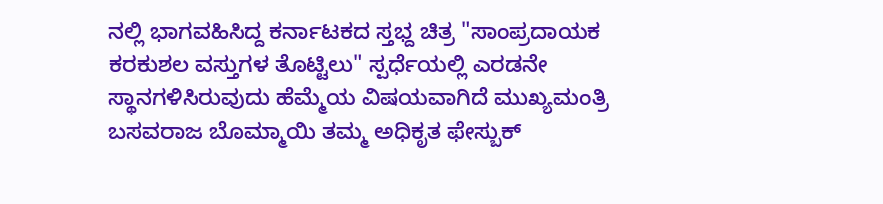ನಲ್ಲಿ ಭಾಗವಹಿಸಿದ್ದ ಕರ್ನಾಟಕದ ಸ್ತಭ್ದ ಚಿತ್ರ "ಸಾಂಪ್ರದಾಯಕ ಕರಕುಶಲ ವಸ್ತುಗಳ ತೊಟ್ಟಿಲು" ಸ್ಪರ್ಧೆಯಲ್ಲಿ ಎರಡನೇ ಸ್ಥಾನಗಳಿಸಿರುವುದು ಹೆಮ್ಮೆಯ ವಿಷಯವಾಗಿದೆ ಮುಖ್ಯಮಂತ್ರಿ ಬಸವರಾಜ ಬೊಮ್ಮಾಯಿ ತಮ್ಮ ಅಧಿಕೃತ ಫೇಸ್ಬುಕ್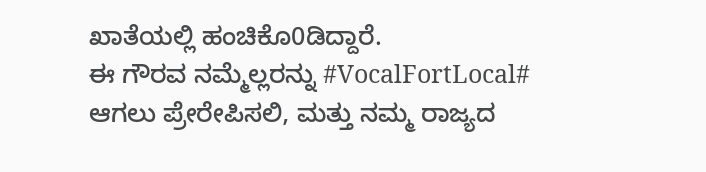ಖಾತೆಯಲ್ಲಿ ಹಂಚಿಕೊ0ಡಿದ್ದಾರೆ.
ಈ ಗೌರವ ನಮ್ಮೆಲ್ಲರನ್ನು #VocalFortLocal# ಆಗಲು ಪ್ರೇರೇಪಿಸಲಿ, ಮತ್ತು ನಮ್ಮ ರಾಜ್ಯದ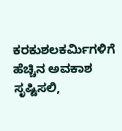ಕರಕುಶಲಕರ್ಮಿಗಳಿಗೆ ಹೆಚ್ಚಿನ ಅವಕಾಶ ಸೃಷ್ಟಿಸಲಿ,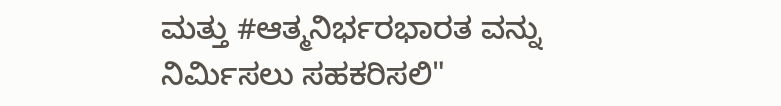ಮತ್ತು #ಆತ್ಮನಿರ್ಭರಭಾರತ ವನ್ನು ನಿರ್ಮಿಸಲು ಸಹಕರಿಸಲಿ"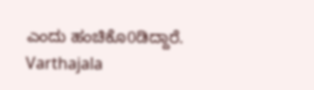ಎಂದು ಹಂಚಿಕೊ0ಡಿದ್ದಾರೆ.
Varthajala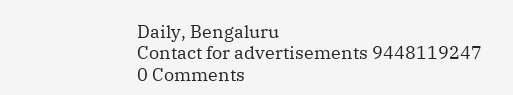Daily, Bengaluru
Contact for advertisements 9448119247
0 Comments